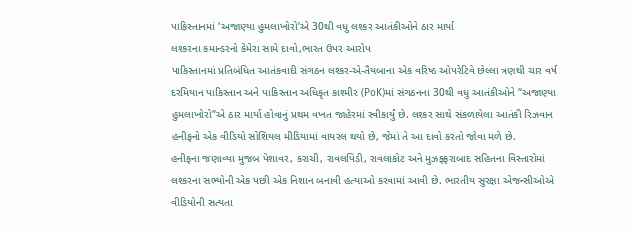પાકિસ્તાનમાં ‘અજાણ્યા હુમલાખોરો’એ 30થી વધુ લશ્કર આતંકીઓને ઠાર માર્યા
લશ્કરના કમાન્ડરનો કેમેરા સામે દાવો,ભારત ઉપર આરોપ
પાકિસ્તાનમાં પ્રતિબંધિત આતંકવાદી સંગઠન લશ્કર-એ-તૈયબાના એક વરિષ્ઠ ઓપરેટિવે છેલ્લા ત્રણથી ચાર વર્ષ દરમિયાન પાકિસ્તાન અને પાકિસ્તાન અધિકૃત કાશ્મીર (PoK)માં સંગઠનના 30થી વધુ આતંકીઓને “અજાણ્યા હુમલાખોરો”એ ઠાર માર્યા હોવાનું પ્રથમ વખત જાહેરમાં સ્વીકાર્યું છે. લશ્કર સાથે સંકળાયેલા આતંકી રિઝવાન હનીફનો એક વીડિયો સોશિયલ મીડિયામાં વાયરલ થયો છે, જેમાં તે આ દાવો કરતો જોવા મળે છે.
હનીફના જણાવ્યા મુજબ પેશાવર, કરાચી, રાવલપિંડી, રાવલાકોટ અને મુઝફ્ફરાબાદ સહિતના વિસ્તારોમાં લશ્કરના સભ્યોની એક પછી એક નિશાન બનાવી હત્યાઓ કરવામાં આવી છે. ભારતીય સુરક્ષા એજન્સીઓએ વીડિયોની સત્યતા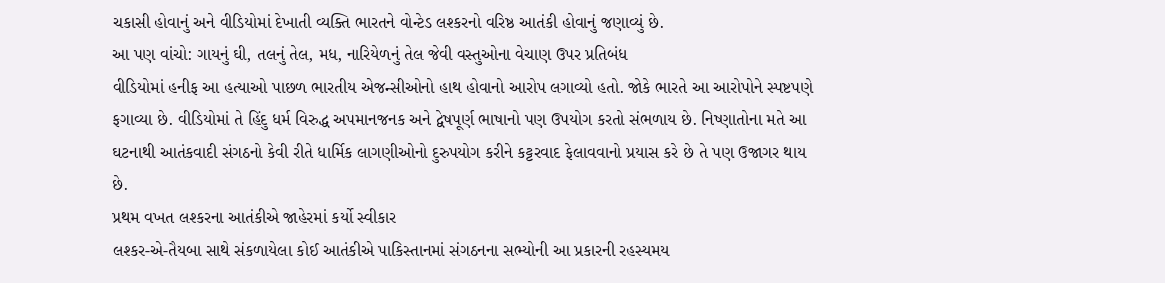ચકાસી હોવાનું અને વીડિયોમાં દેખાતી વ્યક્તિ ભારતને વોન્ટેડ લશ્કરનો વરિષ્ઠ આતંકી હોવાનું જણાવ્યું છે.
આ પણ વાંચો: ગાયનું ઘી, તલનું તેલ, મધ, નારિયેળનું તેલ જેવી વસ્તુઓના વેચાણ ઉપર પ્રતિબંધ
વીડિયોમાં હનીફ આ હત્યાઓ પાછળ ભારતીય એજન્સીઓનો હાથ હોવાનો આરોપ લગાવ્યો હતો. જોકે ભારતે આ આરોપોને સ્પષ્ટપણે ફગાવ્યા છે. વીડિયોમાં તે હિંદુ ધર્મ વિરુદ્ધ અપમાનજનક અને દ્વેષપૂર્ણ ભાષાનો પણ ઉપયોગ કરતો સંભળાય છે. નિષ્ણાતોના મતે આ ઘટનાથી આતંકવાદી સંગઠનો કેવી રીતે ધાર્મિક લાગણીઓનો દુરુપયોગ કરીને કટ્ટરવાદ ફેલાવવાનો પ્રયાસ કરે છે તે પણ ઉજાગર થાય છે.
પ્રથમ વખત લશ્કરના આતંકીએ જાહેરમાં કર્યો સ્વીકાર
લશ્કર-એ-તૈયબા સાથે સંકળાયેલા કોઈ આતંકીએ પાકિસ્તાનમાં સંગઠનના સભ્યોની આ પ્રકારની રહસ્યમય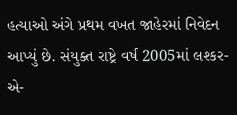હત્યાઓ અંગે પ્રથમ વખત જાહેરમાં નિવેદન આપ્યું છે. સંયુક્ત રાષ્ટ્રે વર્ષ 2005માં લશ્કર-એ-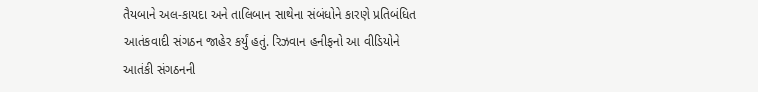તૈયબાને અલ-કાયદા અને તાલિબાન સાથેના સંબંધોને કારણે પ્રતિબંધિત આતંકવાદી સંગઠન જાહેર કર્યું હતું. રિઝવાન હનીફનો આ વીડિયોને આતંકી સંગઠનની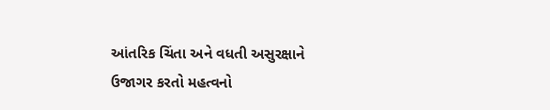આંતરિક ચિંતા અને વધતી અસુરક્ષાને ઉજાગર કરતો મહત્વનો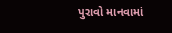પુરાવો માનવામાં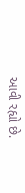આવી રહ્યો છે.